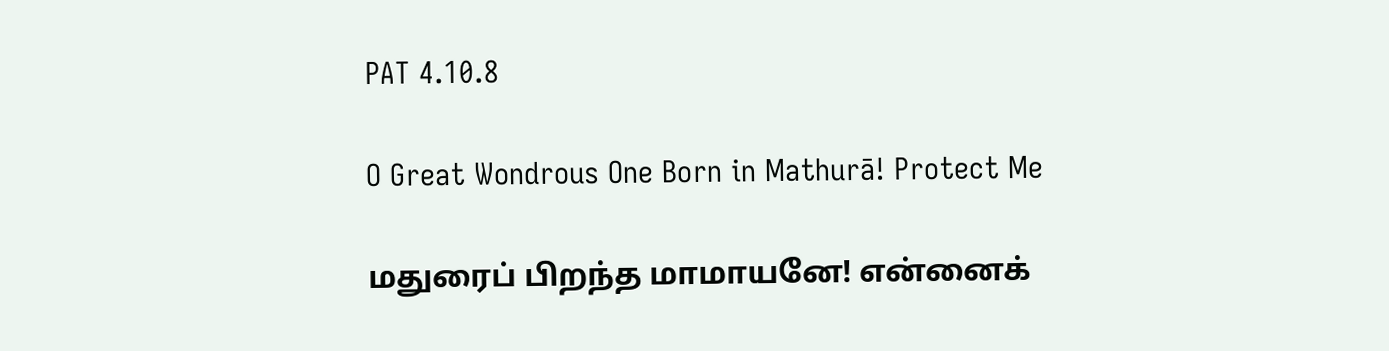PAT 4.10.8

O Great Wondrous One Born in Mathurā! Protect Me

மதுரைப் பிறந்த மாமாயனே! என்னைக்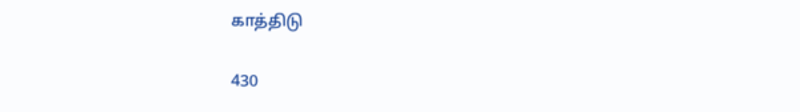காத்திடு

430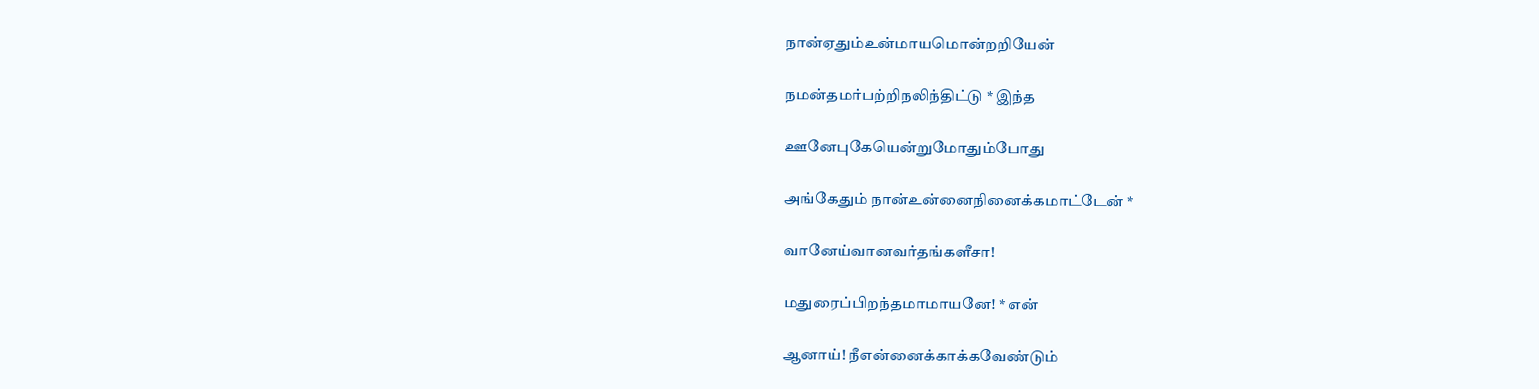நான்ஏதும்உன்மாயமொன்றறியேன்

நமன்தமர்பற்றிநலிந்திட்டு * இந்த

ஊனேபுகேயென்றுமோதும்போது

அங்கேதும் நான்உன்னைநினைக்கமாட்டேன் *

வானேய்வானவர்தங்களீசா!

மதுரைப்பிறந்தமாமாயனே! * என்

ஆனாய்! நீஎன்னைக்காக்கவேண்டும்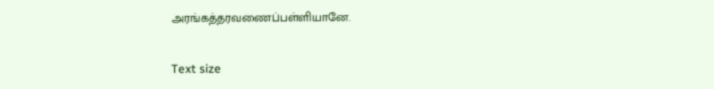அரங்கத்தரவணைப்பள்ளியானே.

Text size